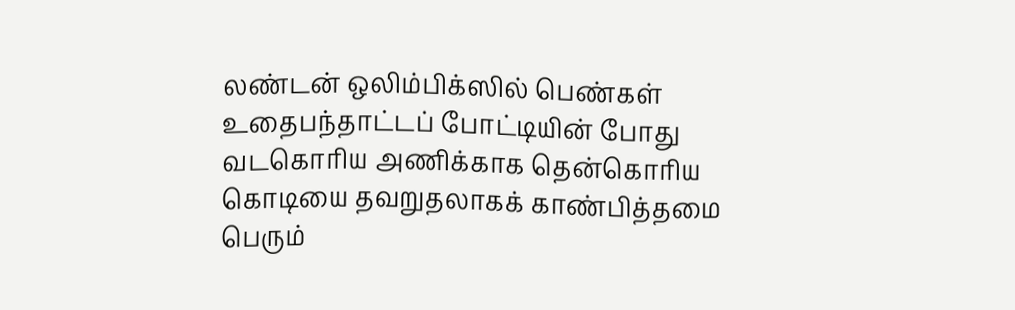லண்டன் ஒலிம்பிக்ஸில் பெண்கள் உதைபந்தாட்டப் போட்டியின் போது வடகொரிய அணிக்காக தென்கொரிய கொடியை தவறுதலாகக் காண்பித்தமை பெரும்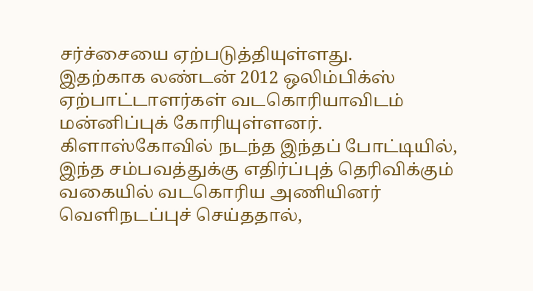சர்ச்சையை ஏற்படுத்தியுள்ளது.
இதற்காக லண்டன் 2012 ஒலிம்பிக்ஸ் ஏற்பாட்டாளர்கள் வடகொரியாவிடம் மன்னிப்புக் கோரியுள்ளனர்.
கிளாஸ்கோவில் நடந்த இந்தப் போட்டியில், இந்த சம்பவத்துக்கு எதிர்ப்புத் தெரிவிக்கும் வகையில் வடகொரிய அணியினர் வெளிநடப்புச் செய்ததால்,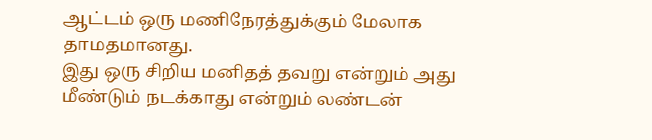ஆட்டம் ஒரு மணிநேரத்துக்கும் மேலாக தாமதமானது.
இது ஒரு சிறிய மனிதத் தவறு என்றும் அது மீண்டும் நடக்காது என்றும் லண்டன்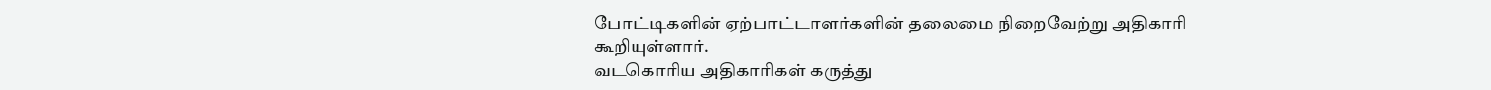போட்டிகளின் ஏற்பாட்டாளர்களின் தலைமை நிறைவேற்று அதிகாரி கூறியுள்ளார்.
வடகொரிய அதிகாரிகள் கருத்து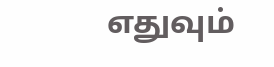எதுவும்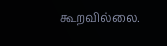கூறவில்லை.